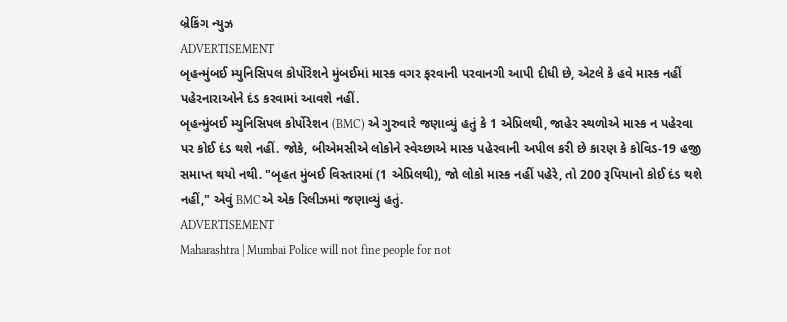બ્રેકિંગ ન્યુઝ
ADVERTISEMENT
બૃહન્મુંબઈ મ્યુનિસિપલ કોર્પોરેશને મુંબઈમાં માસ્ક વગર ફરવાની પરવાનગી આપી દીધી છે, એટલે કે હવે માસ્ક નહીં પહેરનારાઓને દંડ કરવામાં આવશે નહીં.
બૃહન્મુંબઈ મ્યુનિસિપલ કોર્પોરેશન (BMC) એ ગુરુવારે જણાવ્યું હતું કે 1 એપ્રિલથી, જાહેર સ્થળોએ માસ્ક ન પહેરવા પર કોઈ દંડ થશે નહીં. જોકે, બીએમસીએ લોકોને સ્વેચ્છાએ માસ્ક પહેરવાની અપીલ કરી છે કારણ કે કોવિડ-19 હજી સમાપ્ત થયો નથી. "બૃહત મુંબઈ વિસ્તારમાં (1 એપ્રિલથી), જો લોકો માસ્ક નહીં પહેરે, તો 200 રૂપિયાનો કોઈ દંડ થશે નહીં," એવું BMCએ એક રિલીઝમાં જણાવ્યું હતું.
ADVERTISEMENT
Maharashtra | Mumbai Police will not fine people for not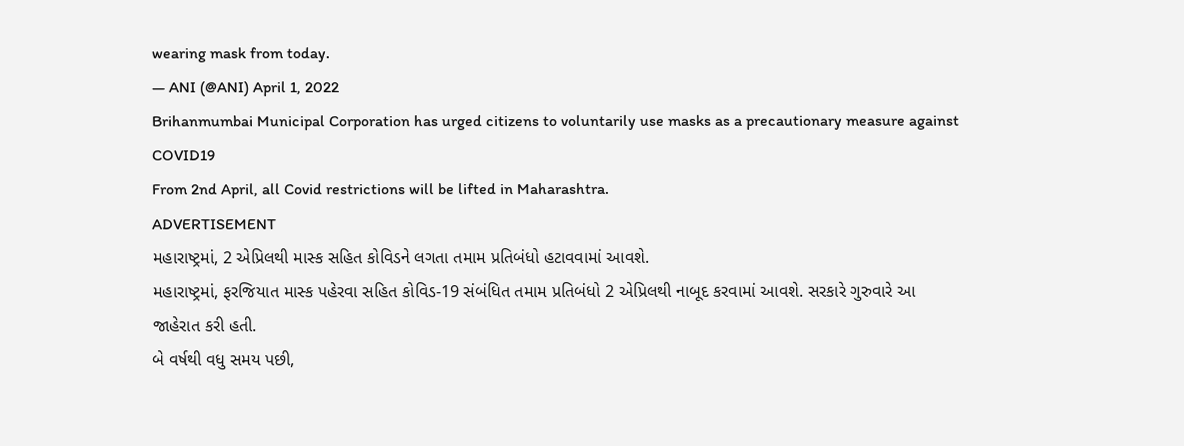wearing mask from today.
— ANI (@ANI) April 1, 2022
Brihanmumbai Municipal Corporation has urged citizens to voluntarily use masks as a precautionary measure against COVID19
From 2nd April, all Covid restrictions will be lifted in Maharashtra.
ADVERTISEMENT
મહારાષ્ટ્રમાં, 2 એપ્રિલથી માસ્ક સહિત કોવિડને લગતા તમામ પ્રતિબંધો હટાવવામાં આવશે.
મહારાષ્ટ્રમાં, ફરજિયાત માસ્ક પહેરવા સહિત કોવિડ-19 સંબંધિત તમામ પ્રતિબંધો 2 એપ્રિલથી નાબૂદ કરવામાં આવશે. સરકારે ગુરુવારે આ જાહેરાત કરી હતી.
બે વર્ષથી વધુ સમય પછી,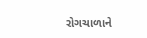રોગચાળાને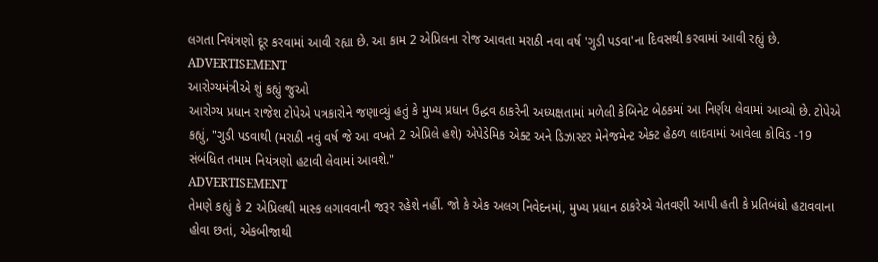લગતા નિયંત્રણો દૂર કરવામાં આવી રહ્યા છે. આ કામ 2 એપ્રિલના રોજ આવતા મરાઠી નવા વર્ષ 'ગુડી પડવા'ના દિવસથી કરવામાં આવી રહ્યું છે.
ADVERTISEMENT
આરોગ્યમંત્રીએ શું કહ્યું જુઓ
આરોગ્ય પ્રધાન રાજેશ ટોપેએ પત્રકારોને જણાવ્યું હતું કે મુખ્ય પ્રધાન ઉદ્ધવ ઠાકરેની અધ્યક્ષતામાં મળેલી કેબિનેટ બેઠકમાં આ નિર્ણય લેવામાં આવ્યો છે. ટોપેએ કહ્યું, "ગુડી પડવાથી (મરાઠી નવું વર્ષ જે આ વખતે 2 એપ્રિલે હશે) એપેડેમિક એક્ટ અને ડિઝાસ્ટર મેનેજમેન્ટ એક્ટ હેઠળ લાદવામાં આવેલા કોવિડ -19 સંબંધિત તમામ નિયંત્રણો હટાવી લેવામાં આવશે."
ADVERTISEMENT
તેમણે કહ્યું કે 2 એપ્રિલથી માસ્ક લગાવવાની જરૂર રહેશે નહીં. જો કે એક અલગ નિવેદનમાં, મુખ્ય પ્રધાન ઠાકરેએ ચેતવણી આપી હતી કે પ્રતિબંધો હટાવવાના હોવા છતાં, એકબીજાથી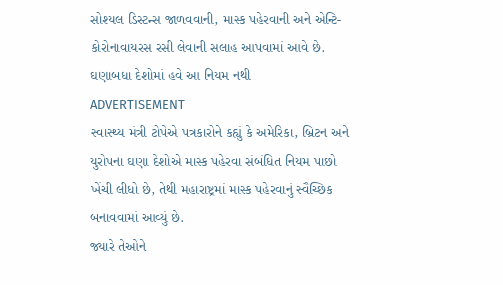સોશ્યલ ડિસ્ટન્સ જાળવવાની, માસ્ક પહેરવાની અને એન્ટિ-કોરોનાવાયરસ રસી લેવાની સલાહ આપવામાં આવે છે.
ઘણાબધા દેશોમાં હવે આ નિયમ નથી
ADVERTISEMENT
સ્વાસ્થ્ય મંત્રી ટોપેએ પત્રકારોને કહ્યું કે અમેરિકા, બ્રિટન અને યુરોપના ઘણા દેશોએ માસ્ક પહેરવા સંબંધિત નિયમ પાછો ખેંચી લીધો છે, તેથી મહારાષ્ટ્રમાં માસ્ક પહેરવાનું સ્વૈચ્છિક બનાવવામાં આવ્યું છે.
જ્યારે તેઓને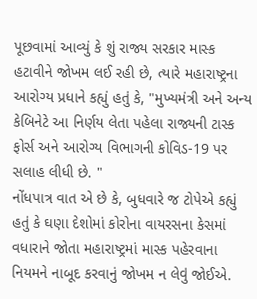પૂછવામાં આવ્યું કે શું રાજ્ય સરકાર માસ્ક હટાવીને જોખમ લઈ રહી છે, ત્યારે મહારાષ્ટ્રના આરોગ્ય પ્રધાને કહ્યું હતું કે, "મુખ્યમંત્રી અને અન્ય કેબિનેટે આ નિર્ણય લેતા પહેલા રાજ્યની ટાસ્ક ફોર્સ અને આરોગ્ય વિભાગની કોવિડ-19 પર સલાહ લીધી છે. "
નોંધપાત્ર વાત એ છે કે, બુધવારે જ ટોપેએ કહ્યું હતું કે ઘણા દેશોમાં કોરોના વાયરસના કેસમાં વધારાને જોતા મહારાષ્ટ્રમાં માસ્ક પહેરવાના નિયમને નાબૂદ કરવાનું જોખમ ન લેવું જોઈએ.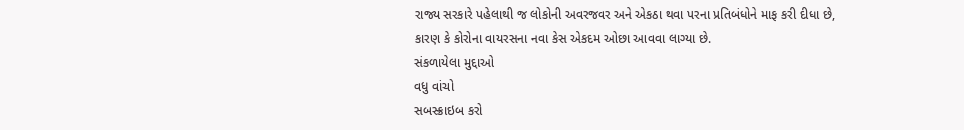રાજ્ય સરકારે પહેલાથી જ લોકોની અવરજવર અને એકઠા થવા પરના પ્રતિબંધોને માફ કરી દીધા છે, કારણ કે કોરોના વાયરસના નવા કેસ એકદમ ઓછા આવવા લાગ્યા છે.
સંકળાયેલા મુદ્દાઓ
વધુ વાંચો
સબસ્ક્રાઇબ કરો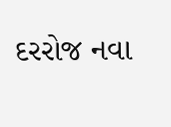દરરોજ નવા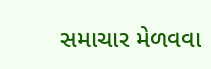સમાચાર મેળવવા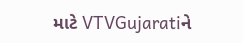માટે VTVGujaratiને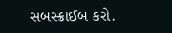સબસ્ક્રાઈબ કરો.